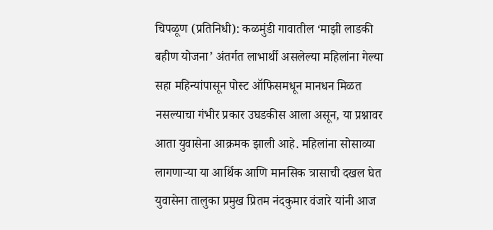चिपळूण (प्रतिनिधी): कळमुंडी गावातील ‘माझी लाडकी बहीण योजना’ अंतर्गत लाभार्थी असलेल्या महिलांना गेल्या सहा महिन्यांपासून पोस्ट ऑफिसमधून मानधन मिळत नसल्याचा गंभीर प्रकार उघडकीस आला असून, या प्रश्नावर आता युवासेना आक्रमक झाली आहे. महिलांना सोसाव्या लागणाऱ्या या आर्थिक आणि मानसिक त्रासाची दखल घेत युवासेना तालुका प्रमुख प्रितम नंदकुमार वंजारे यांनी आज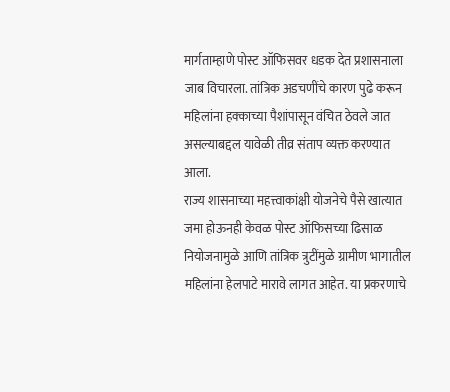मार्गताम्हाणे पोस्ट ऑफिसवर धडक देत प्रशासनाला जाब विचारला. तांत्रिक अडचणींचे कारण पुढे करून महिलांना हक्काच्या पैशांपासून वंचित ठेवले जात असल्याबद्दल यावेळी तीव्र संताप व्यक्त करण्यात आला.
राज्य शासनाच्या महत्त्वाकांक्षी योजनेचे पैसे खात्यात जमा होऊनही केवळ पोस्ट ऑफिसच्या ढिसाळ नियोजनामुळे आणि तांत्रिक त्रुटींमुळे ग्रामीण भागातील महिलांना हेलपाटे मारावे लागत आहेत. या प्रकरणाचे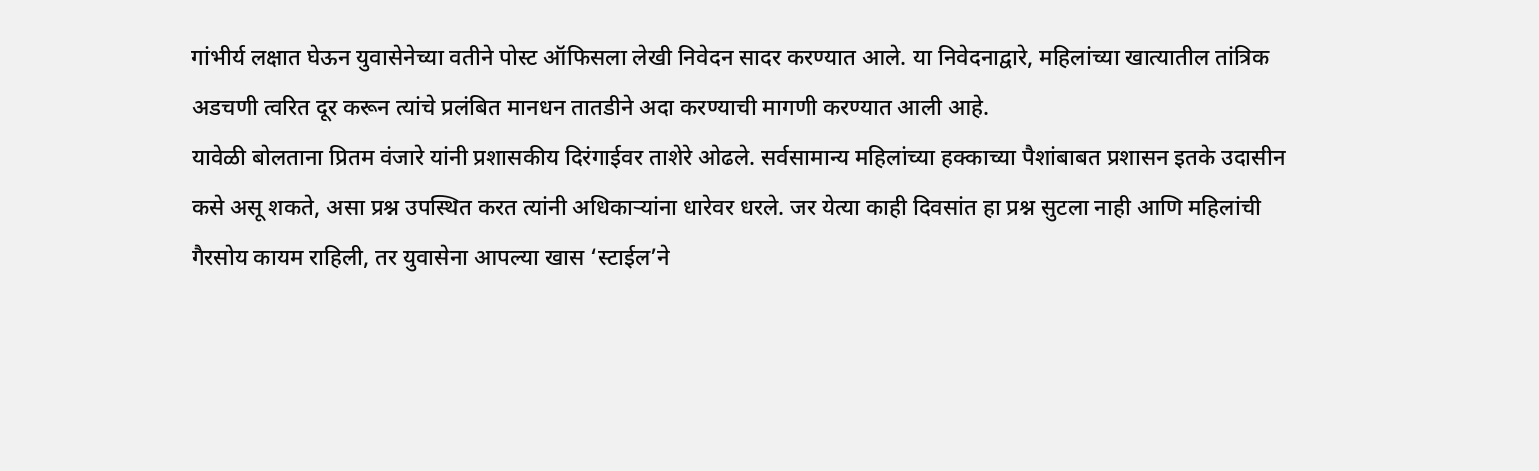गांभीर्य लक्षात घेऊन युवासेनेच्या वतीने पोस्ट ऑफिसला लेखी निवेदन सादर करण्यात आले. या निवेदनाद्वारे, महिलांच्या खात्यातील तांत्रिक अडचणी त्वरित दूर करून त्यांचे प्रलंबित मानधन तातडीने अदा करण्याची मागणी करण्यात आली आहे.
यावेळी बोलताना प्रितम वंजारे यांनी प्रशासकीय दिरंगाईवर ताशेरे ओढले. सर्वसामान्य महिलांच्या हक्काच्या पैशांबाबत प्रशासन इतके उदासीन कसे असू शकते, असा प्रश्न उपस्थित करत त्यांनी अधिकाऱ्यांना धारेवर धरले. जर येत्या काही दिवसांत हा प्रश्न सुटला नाही आणि महिलांची गैरसोय कायम राहिली, तर युवासेना आपल्या खास ‘स्टाईल’ने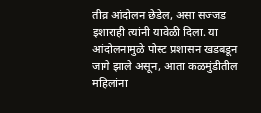तीव्र आंदोलन छेडेल, असा सज्जड इशाराही त्यांनी यावेळी दिला. या आंदोलनामुळे पोस्ट प्रशासन खडबडून जागे झाले असून, आता कळमुंडीतील महिलांना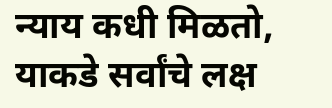न्याय कधी मिळतो, याकडे सर्वांचे लक्ष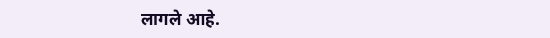लागले आहे.